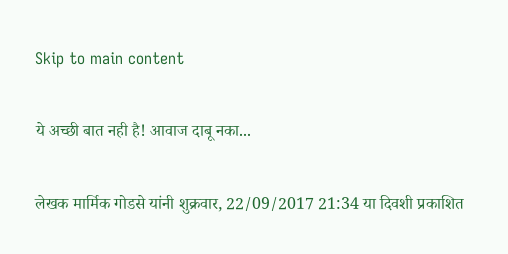Skip to main content

ये अच्छी बात नही है! आवाज दाबू नका...

लेखक मार्मिक गोडसे यांनी शुक्रवार, 22/09/2017 21:34 या दिवशी प्रकाशित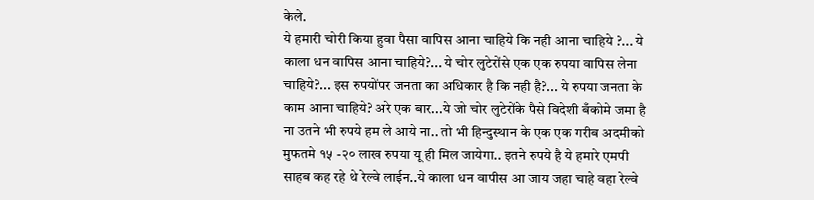केले.
ये हमारी चोरी किया हुवा पैसा वापिस आना चाहिये कि नही आना चाहिये ?... ये काला धन वापिस आना चाहिये?... ये चोर लुटेरोंसे एक एक रुपया वापिस लेना चाहिये?... इस रुपयोंपर जनता का अधिकार है कि नही है?... ये रुपया जनता के काम आना चाहिये? अरे एक बार...ये जो चोर लुटेरोंके पैसे विदेशी बँकोमे जमा है ना उतने भी रुपये हम ले आये ना.. तो भी हिन्दुस्थान के एक एक गरीब अदमीको मुफतमे १५ -२० लाख रुपया यू ही मिल जायेगा.. इतने रुपये है ये हमारे एमपी साहब कह रहे थे रेल्वे लाईन..ये काला धन वापीस आ जाय जहा चाहे वहा रेल्वे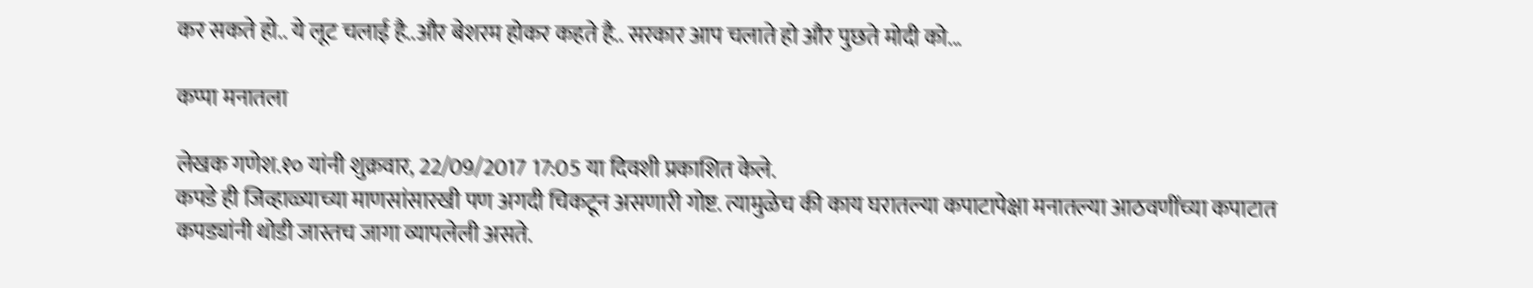कर सकते हो.. ये लूट चलाई है..और बेशरम होकर कहते है.. सरकार आप चलाते हो और पुछते मोदी को...

कप्पा मनातला

लेखक गणेश.१० यांनी शुक्रवार, 22/09/2017 17:05 या दिवशी प्रकाशित केले.
कपडे ही जिव्हाळ्याच्या माणसांसारखी पण अगदी चिकटून असणारी गोष्ट. त्यामुळेच की काय घरातल्या कपाटापेक्षा मनातल्या आठवणींच्या कपाटात कपड्यांनी थोडी जास्तच जागा व्यापलेली असते.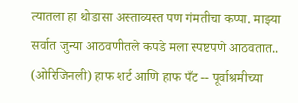त्यातला हा थोडासा अस्ताव्यस्त पण गंमतीचा कप्पा. माझ्या सर्वात जुन्या आठवणीतले कपडे मला स्पष्टपणे आठवतात.. (ओरिजिनली) हाफ शर्ट आणि हाफ पँट -- पूर्वाश्रमीच्या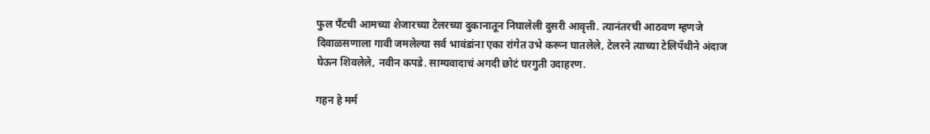फुल पँटची आमच्या शेजारच्या टेलरच्या दुकानातून निघालेली दुसरी आवृत्ती. त्यानंतरची आठवण म्हणजे दिवाळसणाला गावी जमलेल्या सर्व भावंडांना एका रांगेत उभे करून घातलेले, टेलरने त्याच्या टेलिपॅथीने अंदाज घेऊन शिवलेले, नवीन कपडे. साम्यवादाचं अगदी छोटं घरगुती उदाहरण.

गहन हे मर्म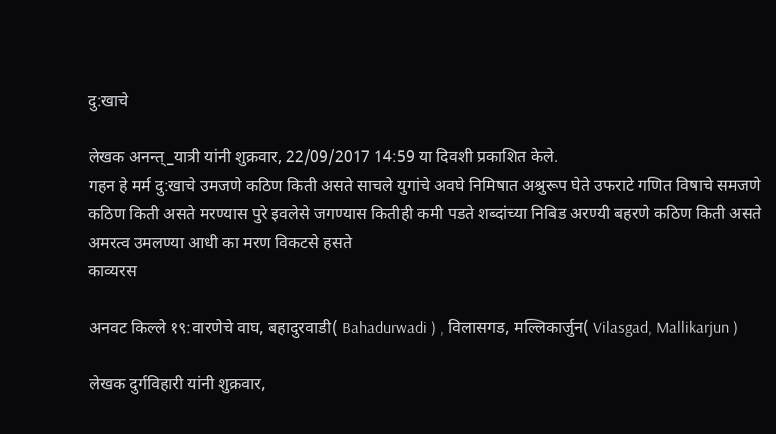दु:खाचे

लेखक अनन्त्_यात्री यांनी शुक्रवार, 22/09/2017 14:59 या दिवशी प्रकाशित केले.
गहन हे मर्म दु:खाचे उमजणे कठिण किती असते साचले युगांचे अवघे निमिषात अश्रुरूप घेते उफराटे गणित विषाचे समजणे कठिण किती असते मरण्यास पुरे इवलेसे जगण्यास कितीही कमी पडते शब्दांच्या निबिड अरण्यी बहरणे कठिण किती असते अमरत्व उमलण्या आधी का मरण विकटसे हसते
काव्यरस

अनवट किल्ले १९:वारणेचे वाघ, बहादुरवाडी( Bahadurwadi ) , विलासगड, मल्लिकार्जुन( Vilasgad, Mallikarjun )

लेखक दुर्गविहारी यांनी शुक्रवार,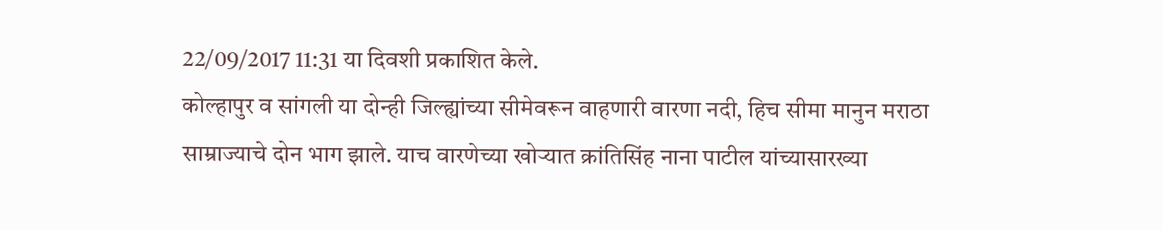22/09/2017 11:31 या दिवशी प्रकाशित केले.
कोल्हापुर व सांगली या दोन्ही जिल्ह्यांच्या सीमेवरून वाहणारी वारणा नदी, हिच सीमा मानुन मराठा साम्राज्याचे दोन भाग झाले. याच वारणेच्या खोर्‍यात क्रांतिसिंह नाना पाटील यांच्यासारख्या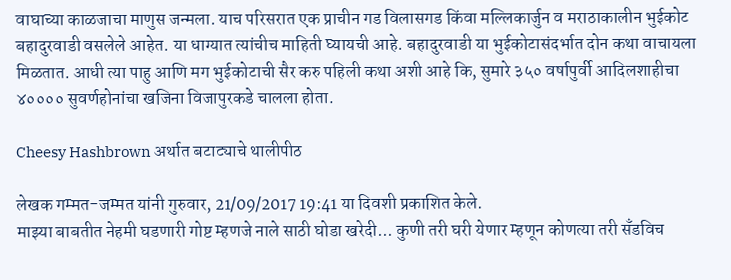वाघाच्या काळजाचा माणुस जन्मला. याच परिसरात एक प्राचीन गड विलासगड किंवा मल्लिकार्जुन व मराठाकालीन भुईकोट बहादुरवाडी वसलेले आहेत. या धाग्यात त्यांचीच माहिती घ्यायची आहे. बहादुरवाडी या भुईकोटासंदर्भात दोन कथा वाचायला मिळतात. आधी त्या पाहु आणि मग भुईकोटाची सैर करु पहिली कथा अशी आहे कि, सुमारे ३५० वर्षापुर्वी आदिलशाहीचा ४०००० सुवर्णहोनांचा खजिना विजापुरकडे चालला होता.

Cheesy Hashbrown अर्थात बटाट्याचे थालीपीठ

लेखक गम्मत-जम्मत यांनी गुरुवार, 21/09/2017 19:41 या दिवशी प्रकाशित केले.
माझ्या बाबतीत नेहमी घडणारी गोष्ट म्हणजे नाले साठी घोडा खरेदी... कुणी तरी घरी येणार म्हणून कोणत्या तरी सँडविच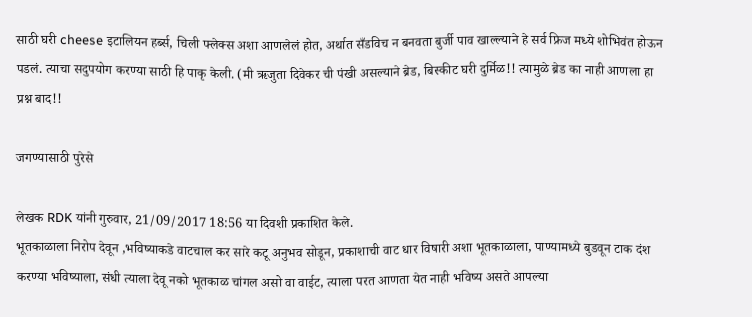साठी घरी cheese इटालियन हर्ब्स, चिली फ्लेक्स अशा आणलेलं होत, अर्थात सँडविच न बनवता बुर्जी पाव खाल्ल्याने हे सर्व फ्रिज मध्ये शोभिवंत होऊन पडलं. त्याचा सदुपयोग करण्या साठी हि पाकृ केली. (मी ऋजुता दिवेकर ची पंखी असल्याने ब्रेड, बिस्कीट घरी दुर्मिळ!! त्यामुळे ब्रेड का नाही आणला हा प्रश्न बाद!!

जगण्यासाठी पुरेसे

लेखक RDK यांनी गुरुवार, 21/09/2017 18:56 या दिवशी प्रकाशित केले.
भूतकाळाला निरोप देवून ,भविष्याकडे वाटचाल कर सारे कटू अनुभव सोडून, प्रकाशाची वाट धार विषारी अशा भूतकाळाला, पाण्यामध्ये बुडवून टाक दंश करण्या भविष्याला, संधी त्याला देवू नको भूतकाळ चांगल असो वा वाईट, त्याला परत आणता येत नाही भविष्य असते आपल्या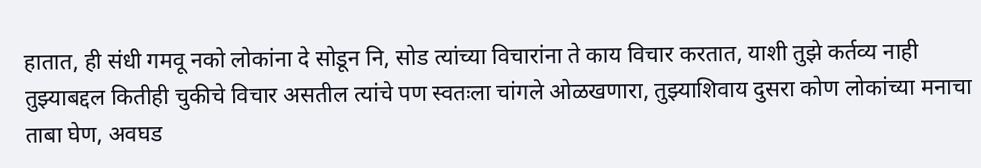हातात, ही संधी गमवू नको लोकांना दे सोडून नि, सोड त्यांच्या विचारांना ते काय विचार करतात, याशी तुझे कर्तव्य नाही तुझ्याबद्दल कितीही चुकीचे विचार असतील त्यांचे पण स्वतःला चांगले ओळखणारा, तुझ्याशिवाय दुसरा कोण लोकांच्या मनाचा ताबा घेण, अवघड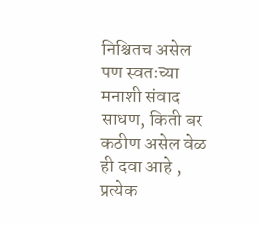निश्चितच असेल पण स्वतःच्या मनाशी संवाद साधण, किती बर कठीण असेल वेळ ही दवा आहे , प्रत्येक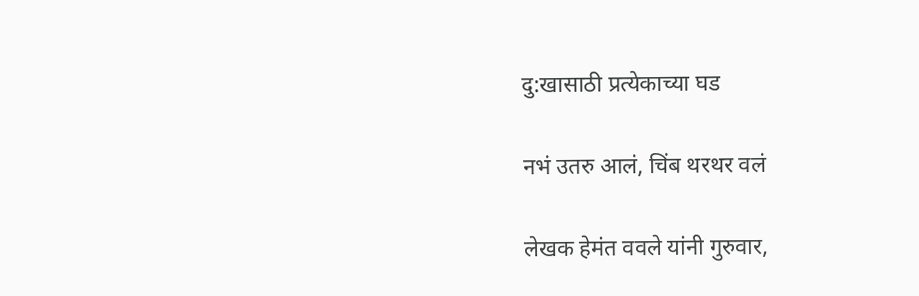दु:खासाठी प्रत्येकाच्या घड

नभं उतरु आलं, चिंब थरथर वलं

लेखक हेमंत ववले यांनी गुरुवार,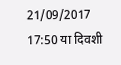21/09/2017 17:50 या दिवशी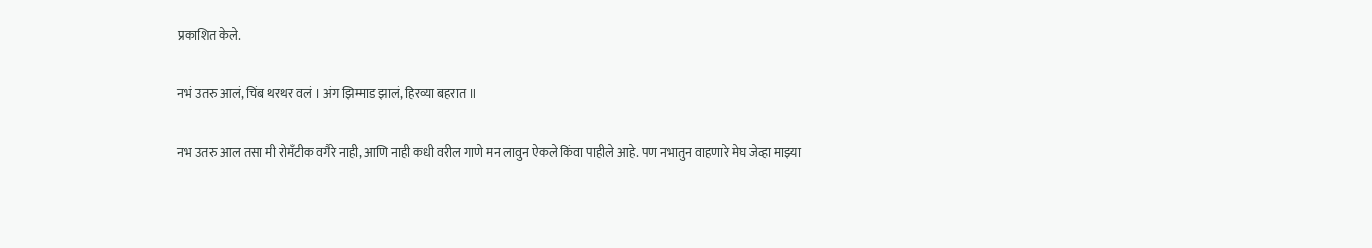प्रकाशित केले.

नभं उतरु आलं, चिंब थरथर वलं । अंग झिम्माड झालं, हिरव्या बहरात ॥

नभ उतरु आल तसा मी रोमॅंटीक वगैरे नाही, आणि नाही कधी वरील गाणे मन लावुन ऐकले किंवा पाहीले आहे. पण नभातुन वाहणारे मेघ जेव्हा माझ्या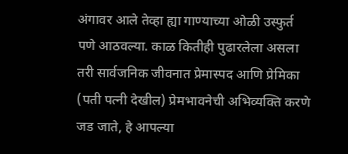अंगावर आले तेव्हा ह्या गाण्याच्या ओळी उस्फुर्त पणे आठवल्या. काळ कितीही पुढारलेला असला तरी सार्वजनिक जीवनात प्रेमास्पद आणि प्रेमिका (पती पत्नी देखील) प्रेमभावनेची अभिव्यक्ति करणे जड जाते, हे आपल्या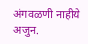अंगवळणी नाहीये अजुन.